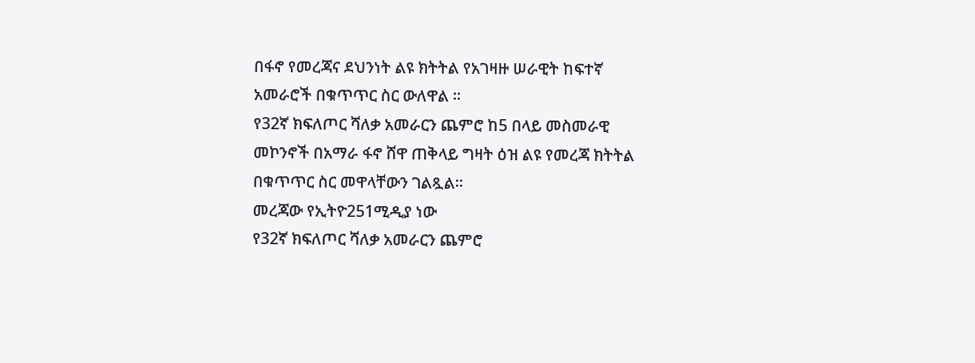በፋኖ የመረጃና ደህንነት ልዩ ክትትል የአገዛዙ ሠራዊት ከፍተኛ አመራሮች በቁጥጥር ስር ውለዋል ።
የ32ኛ ክፍለጦር ሻለቃ አመራርን ጨምሮ ከ5 በላይ መስመራዊ መኮንኖች በአማራ ፋኖ ሸዋ ጠቅላይ ግዛት ዕዝ ልዩ የመረጃ ክትትል በቁጥጥር ስር መዋላቸውን ገልጿል።
መረጃው የኢትዮ251ሚዲያ ነው
የ32ኛ ክፍለጦር ሻለቃ አመራርን ጨምሮ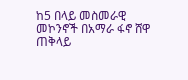ከ5 በላይ መስመራዊ መኮንኖች በአማራ ፋኖ ሸዋ ጠቅላይ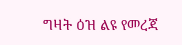ግዛት ዕዝ ልዩ የመረጃ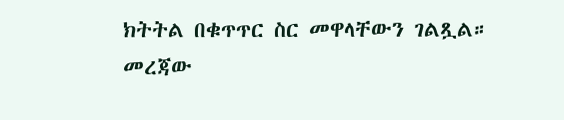ክትትል በቁጥጥር ስር መዋላቸውን ገልጿል።
መረጃው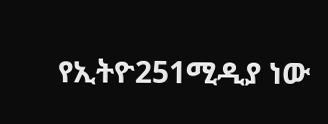የኢትዮ251ሚዲያ ነው